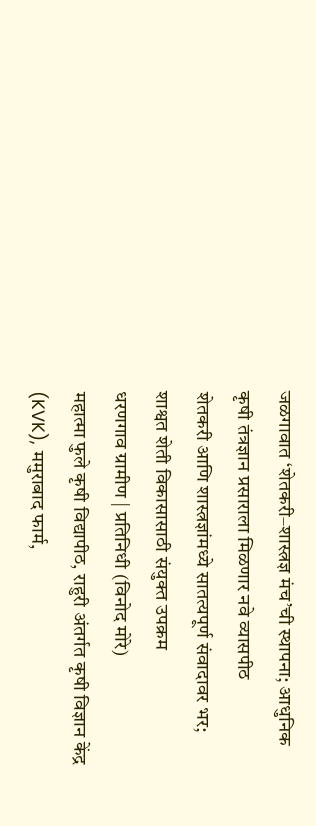जळगावात ‘शेतकरी–शास्त्रज्ञ मंच’ची स्थापना; आधुनिक कृषी तंत्रज्ञान प्रसाराला मिळणार नवे व्यासपीठ
शेतकरी आणि शास्त्रज्ञांमध्ये सातत्यपूर्ण संवादावर भर; शाश्वत शेती विकासासाठी संयुक्त उपक्रम
धरणगाव ग्रामीण | प्रतिनिधी (विनोद मोरे)
महात्मा फुले कृषी विद्यापीठ, राहुरी अंतर्गत कृषी विज्ञान केंद्र (KVK), ममुराबाद फार्म,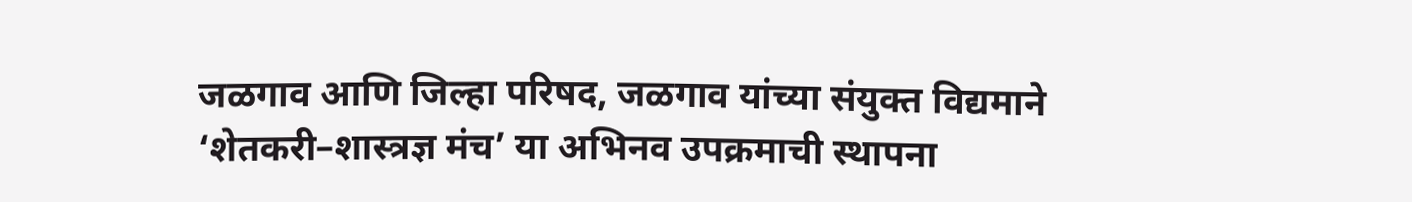जळगाव आणि जिल्हा परिषद, जळगाव यांच्या संयुक्त विद्यमाने ‘शेतकरी–शास्त्रज्ञ मंच’ या अभिनव उपक्रमाची स्थापना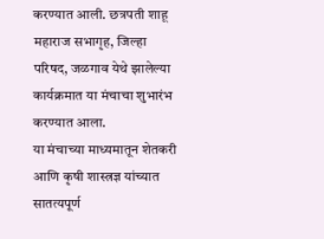करण्यात आली. छत्रपती शाहू महाराज सभागृह, जिल्हा परिषद, जळगाव येथे झालेल्या कार्यक्रमात या मंचाचा शुभारंभ करण्यात आला.
या मंचाच्या माध्यमातून शेतकरी आणि कृषी शास्त्रज्ञ यांच्यात सातत्यपूर्ण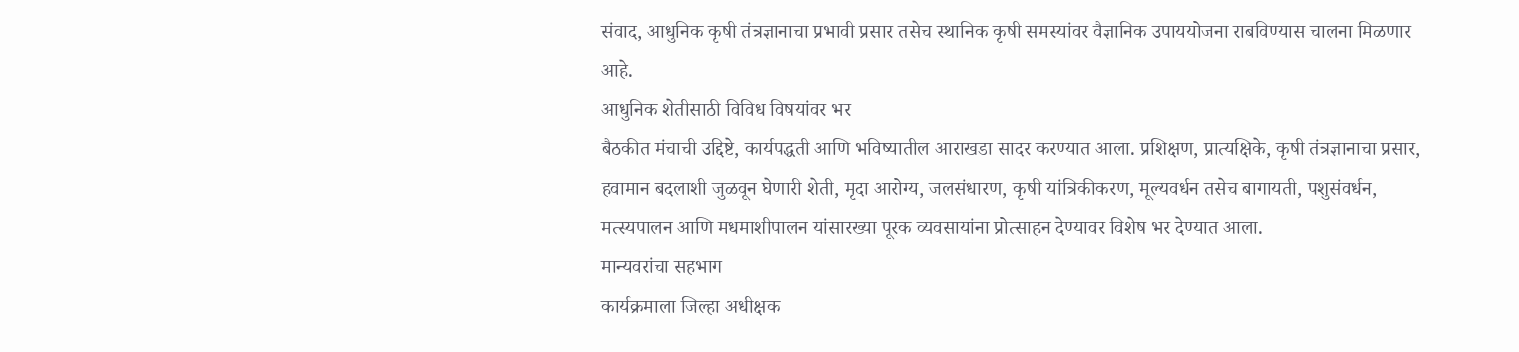संवाद, आधुनिक कृषी तंत्रज्ञानाचा प्रभावी प्रसार तसेच स्थानिक कृषी समस्यांवर वैज्ञानिक उपाययोजना राबविण्यास चालना मिळणार आहे.
आधुनिक शेतीसाठी विविध विषयांवर भर
बैठकीत मंचाची उद्दिष्टे, कार्यपद्धती आणि भविष्यातील आराखडा सादर करण्यात आला. प्रशिक्षण, प्रात्यक्षिके, कृषी तंत्रज्ञानाचा प्रसार, हवामान बदलाशी जुळवून घेणारी शेती, मृदा आरोग्य, जलसंधारण, कृषी यांत्रिकीकरण, मूल्यवर्धन तसेच बागायती, पशुसंवर्धन, मत्स्यपालन आणि मधमाशीपालन यांसारख्या पूरक व्यवसायांना प्रोत्साहन देण्यावर विशेष भर देण्यात आला.
मान्यवरांचा सहभाग
कार्यक्रमाला जिल्हा अधीक्षक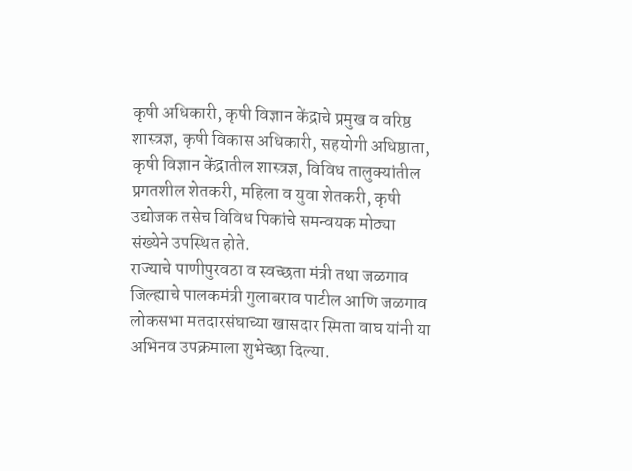कृषी अधिकारी, कृषी विज्ञान केंद्राचे प्रमुख व वरिष्ठ शास्त्रज्ञ, कृषी विकास अधिकारी, सहयोगी अधिष्ठाता, कृषी विज्ञान केंद्रातील शास्त्रज्ञ, विविध तालुक्यांतील प्रगतशील शेतकरी, महिला व युवा शेतकरी, कृषी उद्योजक तसेच विविध पिकांचे समन्वयक मोठ्या संख्येने उपस्थित होते.
राज्याचे पाणीपुरवठा व स्वच्छता मंत्री तथा जळगाव जिल्ह्याचे पालकमंत्री गुलाबराव पाटील आणि जळगाव लोकसभा मतदारसंघाच्या खासदार स्मिता वाघ यांनी या अभिनव उपक्रमाला शुभेच्छा दिल्या.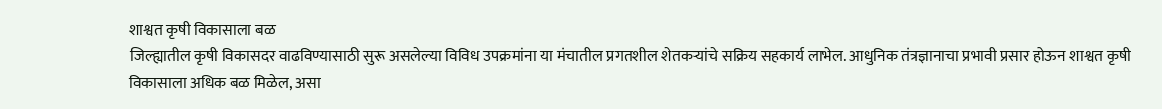शाश्वत कृषी विकासाला बळ
जिल्ह्यातील कृषी विकासदर वाढविण्यासाठी सुरू असलेल्या विविध उपक्रमांना या मंचातील प्रगतशील शेतकऱ्यांचे सक्रिय सहकार्य लाभेल. आधुनिक तंत्रज्ञानाचा प्रभावी प्रसार होऊन शाश्वत कृषी विकासाला अधिक बळ मिळेल, असा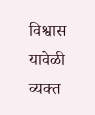विश्वास यावेळी व्यक्त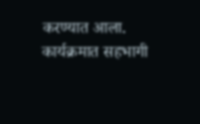करण्यात आला. कार्यक्रमात सहभागी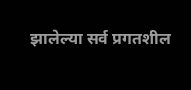झालेल्या सर्व प्रगतशील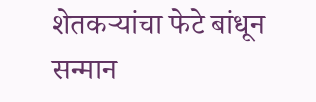शेतकऱ्यांचा फेटे बांधून सन्मान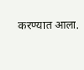करण्यात आला.